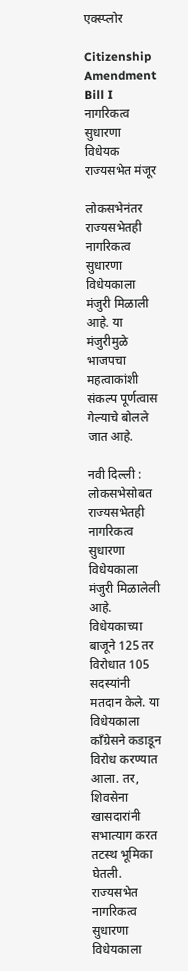एक्स्प्लोर

Citizenship Amendment Bill I नागरिकत्व सुधारणा विधेयक राज्यसभेत मंजूर

लोकसभेनंतर राज्यसभेतही नागरिकत्व सुधारणा विधेयकाला मंजुरी मिळाली आहे. या मंजुरीमुळे भाजपचा महत्वाकांशी संकल्प पूर्णत्वास गेल्याचे बोलले जात आहे.

नवी दिल्ली : लोकसभेसोबत राज्यसभेतही नागरिकत्व सुधारणा विधेयकाला मंजुरी मिळालेली आहे. विधेयकाच्या बाजूने 125 तर विरोधात 105 सदस्यांनी मतदान केले. या विधेयकाला काँग्रेसने कडाडून विरोध करण्यात आला. तर, शिवसेना खासदारांनी सभात्याग करत तटस्थ भूमिका घेतली. राज्यसभेत नागरिकत्व सुधारणा विधेयकाला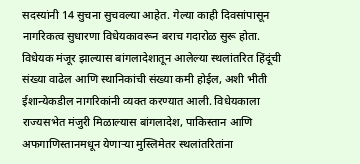सदस्यांनी 14 सुचना सुचवल्या आहेत. गेल्या काही दिवसांपासून नागरिकत्व सुधारणा विधेयकावरून बराच गदारोळ सुरू होता. विधेयक मंजूर झाल्यास बांगलादेशातून आलेल्या स्थलांतरित हिंदूंची संख्या वाढेल आणि स्थानिकांची संख्या कमी होईल, अशी भीती ईशान्येकडील नागरिकांनी व्यक्त करण्यात आली. विधेयकाला राज्यसभेत मंजुरी मिळाल्यास बांगलादेश, पाकिस्तान आणि अफगाणिस्तानमधून येणाऱ्या मुस्लिमेतर स्थलांतरितांना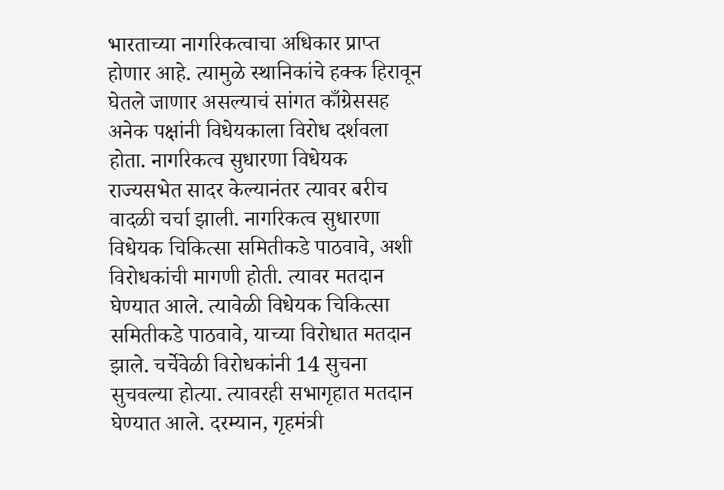भारताच्या नागरिकत्वाचा अधिकार प्राप्त होणार आहे. त्यामुळे स्थानिकांचे हक्क हिरावून घेतले जाणार असल्याचं सांगत काँग्रेससह अनेक पक्षांनी विधेयकाला विरोध दर्शवला होता. नागरिकत्व सुधारणा विधेयक राज्यसभेत सादर केल्यानंतर त्यावर बरीच वादळी चर्चा झाली. नागरिकत्व सुधारणा विधेयक चिकित्सा समितीकडे पाठवावे, अशी विरोधकांची मागणी होती. त्यावर मतदान घेण्यात आले. त्यावेळी विधेयक चिकित्सा समितीकडे पाठवावे, याच्या विरोधात मतदान झाले. चर्चेवेळी विरोधकांनी 14 सुचना सुचवल्या होत्या. त्यावरही सभागृहात मतदान घेण्यात आले. दरम्यान, गृहमंत्री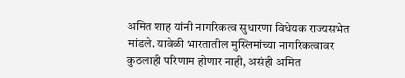अमित शाह यांनी नागरिकत्व सुधारणा विधेयक राज्यसभेत मांडले. यावेळी भारतातील मुस्लिमांच्या नागरिकत्वावर कुठलाही परिणाम होणार नाही, असंही अमित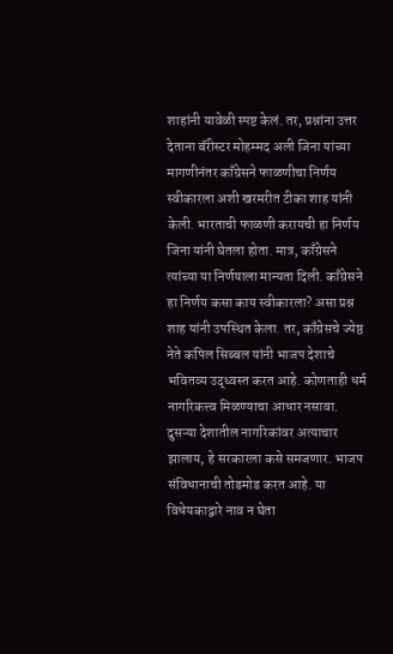शाहांनी यावेळी स्पष्ट केलं. तर, प्रश्नांना उत्तर देताना बॅरीस्टर मोहम्मद अली जिना यांच्या मागणीनंतर काँग्रेसने फाळणीचा निर्णय स्वीकारला अशी खरमरीत टीका शाह यांनी केली. भारताची फाळणी करायची हा निर्णय जिना यांनी घेतला होता. मात्र, काँग्रेसने त्यांच्या या निर्णयाला मान्यता दिली. काँग्रेसने हा निर्णय कसा काय स्वीकारला? असा प्रश्न शाह यांनी उपस्थित केला. तर, काँग्रेसचे ज्येष्ठ नेते कपिल सिब्बल यांनी भाजप देशाचे भवितव्य उद्ध्वस्त करत आहे. कोणताही धर्म नागरिकत्त्व मिळण्याचा आधार नसावा. दुसऱ्या देशातील नागरिकांवर अत्याचार झालाय, हे सरकारला कसे समजणार. भाजप संविधानाची तोडमोड करत आहे. या विधेयकाद्वारे नाव न घेता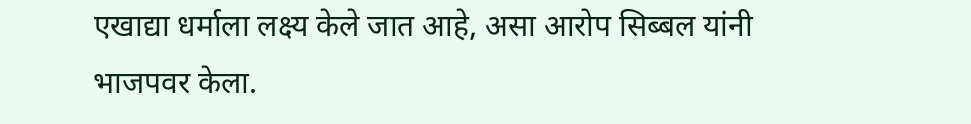एखाद्या धर्माला लक्ष्य केले जात आहे, असा आरोप सिब्बल यांनी भाजपवर केला.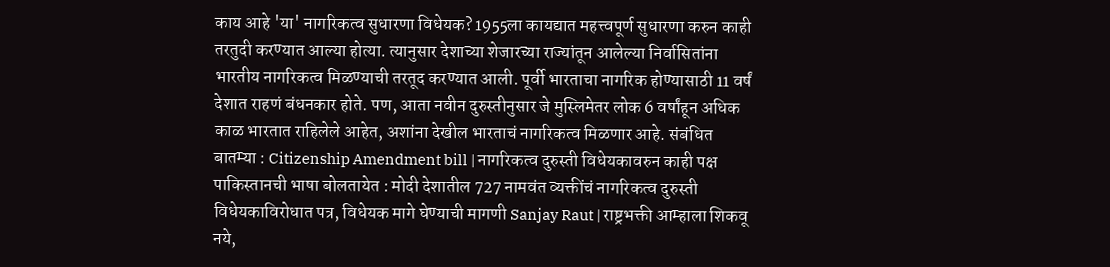काय आहे 'या' नागरिकत्व सुधारणा विधेयक? 1955ला कायद्यात महत्त्वपूर्ण सुधारणा करुन काही तरतुदी करण्यात आल्या होत्या. त्यानुसार देशाच्या शेजारच्या राज्यांतून आलेल्या निर्वासितांना भारतीय नागरिकत्व मिळण्याची तरतूद करण्यात आली. पूर्वी भारताचा नागरिक होण्यासाठी 11 वर्षं देशात राहणं बंधनकार होते. पण, आता नवीन दुरुस्तीनुसार जे मुस्लिमेतर लोक 6 वर्षांहून अधिक काळ भारतात राहिलेले आहेत, अशांना देखील भारताचं नागरिकत्व मिळणार आहे. संबंधित बातम्या : Citizenship Amendment bill | नागरिकत्व दुरुस्ती विधेयकावरुन काही पक्ष पाकिस्तानची भाषा बोलतायेत : मोदी देशातील 727 नामवंत व्यक्तींचं नागरिकत्व दुरुस्ती विधेयकाविरोधात पत्र, विधेयक मागे घेण्याची मागणी Sanjay Raut | राष्ट्रभक्ती आम्हाला शिकवू नये,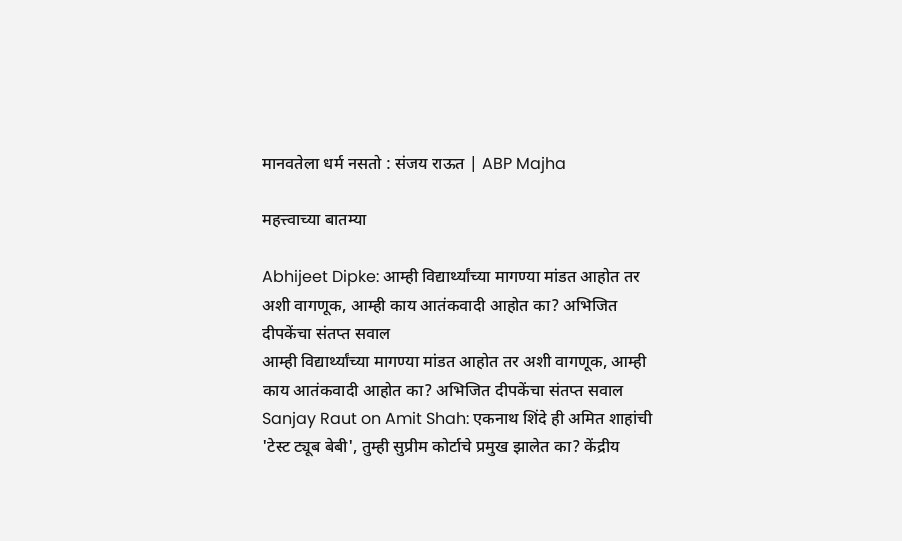मानवतेला धर्म नसतो : संजय राऊत | ABP Majha

महत्त्वाच्या बातम्या

Abhijeet Dipke: आम्ही विद्यार्थ्यांच्या मागण्या मांडत आहोत तर अशी वागणूक, आम्ही काय आतंकवादी आहोत का? अभिजित दीपकेंचा संतप्त सवाल
आम्ही विद्यार्थ्यांच्या मागण्या मांडत आहोत तर अशी वागणूक, आम्ही काय आतंकवादी आहोत का? अभिजित दीपकेंचा संतप्त सवाल
Sanjay Raut on Amit Shah: एकनाथ शिंदे ही अमित शाहांची 'टेस्ट ट्यूब बेबी', तुम्ही सुप्रीम कोर्टाचे प्रमुख झालेत का? केंद्रीय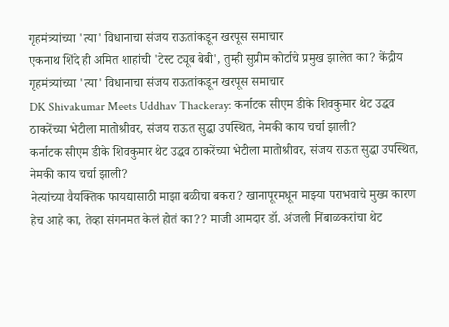गृहमंत्र्यांच्या 'त्या' विधानाचा संजय राऊतांकडून खरपूस समाचार
एकनाथ शिंदे ही अमित शाहांची 'टेस्ट ट्यूब बेबी', तुम्ही सुप्रीम कोर्टाचे प्रमुख झालेत का? केंद्रीय गृहमंत्र्यांच्या 'त्या' विधानाचा संजय राऊतांकडून खरपूस समाचार
DK Shivakumar Meets Uddhav Thackeray: कर्नाटक सीएम डीके शिवकुमार थेट उद्धव ठाकरेंच्या भेटीला मातोश्रीवर, संजय राऊत सुद्धा उपस्थित, नेमकी काय चर्चा झाली?
कर्नाटक सीएम डीके शिवकुमार थेट उद्धव ठाकरेंच्या भेटीला मातोश्रीवर, संजय राऊत सुद्धा उपस्थित, नेमकी काय चर्चा झाली?
नेत्यांच्या वैयक्तिक फायद्यासाठी माझा बळीचा बकरा? खानापूरमधून माझ्या पराभवाचे मुख्य कारण हेच आहे का, तेव्हा संगनमत केलं होतं का?? माजी आमदार डॉ. अंजली निंबाळकरांचा थेट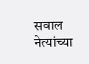सवाल
नेत्यांच्या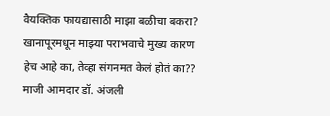वैयक्तिक फायद्यासाठी माझा बळीचा बकरा? खानापूरमधून माझ्या पराभवाचे मुख्य कारण हेच आहे का, तेव्हा संगनमत केलं होतं का?? माजी आमदार डॉ. अंजली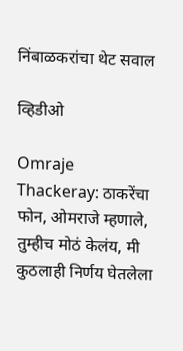निंबाळकरांचा थेट सवाल

व्हिडीओ

Omraje Thackeray: ठाकरेंचा फोन, ओमराजे म्हणाले, तुम्हीच मोठं केलंय, मी कुठलाही निर्णय घेतलेला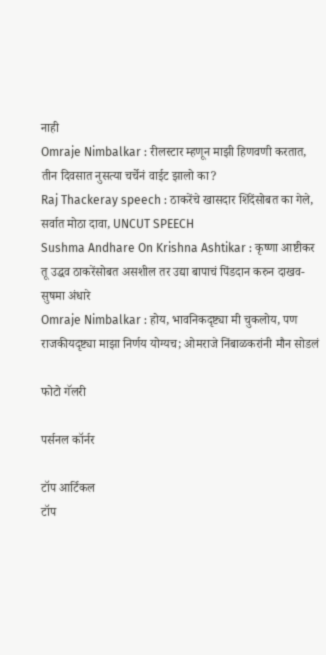नाही
Omraje Nimbalkar : रीलस्टार म्हणून माझी हिणवणी करतात, तीन दिवसात नुसत्या चर्चेनं वाईट झालो का?
Raj Thackeray speech : ठाकरेंचे खासदार शिंदेंसोबत का गेले, सर्वात मोठा दावा, UNCUT SPEECH
Sushma Andhare On Krishna Ashtikar : कृष्णा आष्टीकर तू उद्धव ठाकरेंसोबत असशील तर उद्या बापाचं पिंडदान करुन दाखव- सुषमा अंधारे
Omraje Nimbalkar : होय, भावनिकदृष्ट्या मी चुकलोय, पण राजकीयदृष्ट्या माझा निर्णय योग्यच; ओमराजे निंबाळकरांनी मौन सोडलं

फोटो गॅलरी

पर्सनल कॉर्नर

टॉप आर्टिकल
टॉप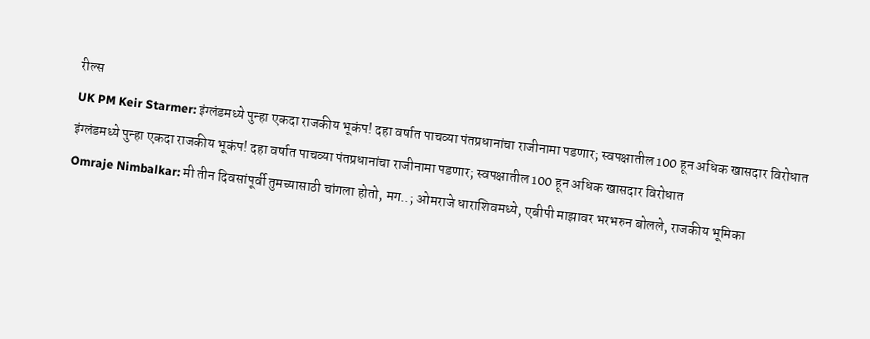रील्स
UK PM Keir Starmer: इंग्लंडमध्ये पुन्हा एकदा राजकीय भूकंप! दहा वर्षात पाचव्या पंतप्रधानांचा राजीनामा पडणार; स्वपक्षातील 100 हून अधिक खासदार विरोधात
इंग्लंडमध्ये पुन्हा एकदा राजकीय भूकंप! दहा वर्षात पाचव्या पंतप्रधानांचा राजीनामा पडणार; स्वपक्षातील 100 हून अधिक खासदार विरोधात
Omraje Nimbalkar: मी तीन दिवसांपूर्वी तुमच्यासाठी चांगला होतो, मग..; ओमराजे धाराशिवमध्ये, एबीपी माझावर भरभरुन बोलले, राजकीय भूमिका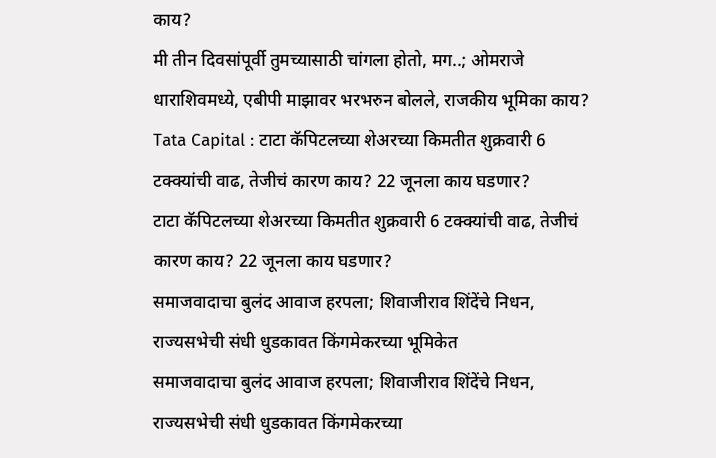काय?
मी तीन दिवसांपूर्वी तुमच्यासाठी चांगला होतो, मग..; ओमराजे धाराशिवमध्ये, एबीपी माझावर भरभरुन बोलले, राजकीय भूमिका काय?
Tata Capital : टाटा कॅपिटलच्या शेअरच्या किमतीत शुक्रवारी 6 टक्क्यांची वाढ, तेजीचं कारण काय? 22 जूनला काय घडणार?
टाटा कॅपिटलच्या शेअरच्या किमतीत शुक्रवारी 6 टक्क्यांची वाढ, तेजीचं कारण काय? 22 जूनला काय घडणार?
समाजवादाचा बुलंद आवाज हरपला; शिवाजीराव शिंदेंचे निधन, राज्यसभेची संधी धुडकावत किंगमेकरच्या भूमिकेत
समाजवादाचा बुलंद आवाज हरपला; शिवाजीराव शिंदेंचे निधन, राज्यसभेची संधी धुडकावत किंगमेकरच्या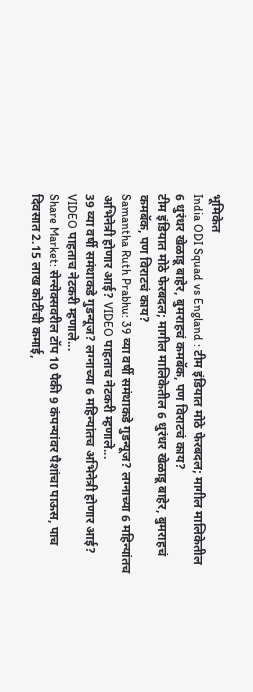भूमिकेत
India ODI Squad vs England : टीम इंडियात मोठे फेरबदल; मागील मालिकेतील 6 धुरंधर खेळाडू बाहेर, बुमराहचं कमबॅक, पण विराटचं काय?
टीम इंडियात मोठे फेरबदल; मागील मालिकेतील 6 धुरंधर खेळाडू बाहेर, बुमराहचं कमबॅक, पण विराटचं काय?
Samantha Ruth Prabhu: 39 व्या वर्षी समंथाकडे गुडन्यूज? लग्नाच्या 6 महिन्यांतच अभिनेत्री होणार आई? VIDEO पाहताच नेटकरी म्हणाले...
39 व्या वर्षी समंथाकडे गुडन्यूज? लग्नाच्या 6 महिन्यांतच अभिनेत्री होणार आई? VIDEO पाहताच नेटकरी म्हणाले...
Share Market: सेन्सेक्सवरील टॉप 10 पैकी 9 कंपन्यांवर पैशांचा पाऊस, पाच दिवसात 2.15 लाख कोटींची कमाई,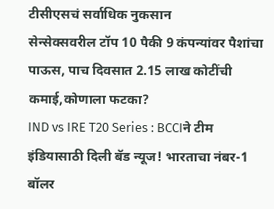टीसीएसचं सर्वाधिक नुकसान
सेन्सेक्सवरील टॉप 10 पैकी 9 कंपन्यांवर पैशांचा पाऊस, पाच दिवसात 2.15 लाख कोटींची कमाई,कोणाला फटका?
IND vs IRE T20 Series : BCCIने टीम इंडियासाठी दिली बॅड न्यूज! भारताचा नंबर-1 बॉलर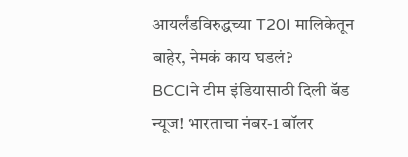आयर्लंडविरुद्धच्या T20I मालिकेतून बाहेर, नेमकं काय घडलं?
BCCIने टीम इंडियासाठी दिली बॅड न्यूज! भारताचा नंबर-1 बॉलर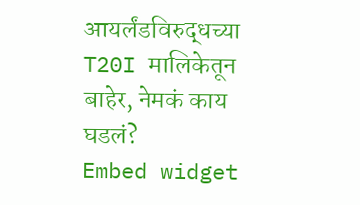आयर्लंडविरुद्धच्या T20I मालिकेतून बाहेर, नेमकं काय घडलं?
Embed widget